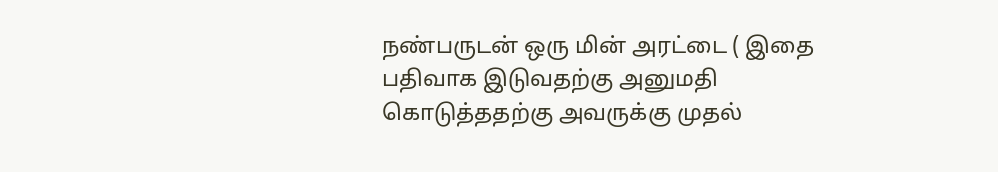நண்பருடன் ஒரு மின் அரட்டை ( இதை பதிவாக இடுவதற்கு அனுமதி கொடுத்ததற்கு அவருக்கு முதல்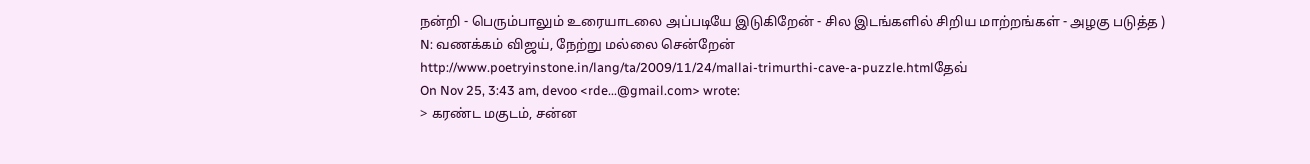நன்றி - பெரும்பாலும் உரையாடலை அப்படியே இடுகிறேன் - சில இடங்களில் சிறிய மாற்றங்கள் - அழகு படுத்த )
N: வணக்கம் விஜய், நேற்று மல்லை சென்றேன்
http://www.poetryinstone.in/lang/ta/2009/11/24/mallai-trimurthi-cave-a-puzzle.htmlதேவ்
On Nov 25, 3:43 am, devoo <rde...@gmail.com> wrote:
> கரண்ட மகுடம், சன்ன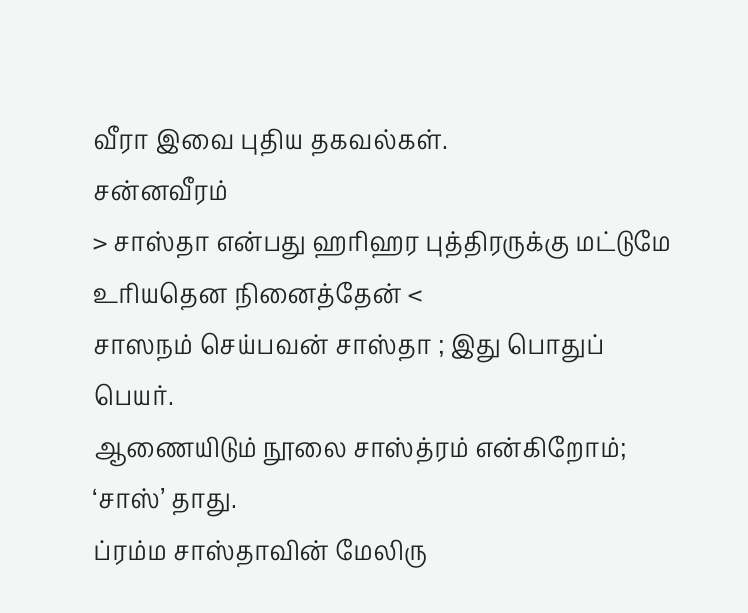வீரா இவை புதிய தகவல்கள்.
சன்னவீரம்
> சாஸ்தா என்பது ஹரிஹர புத்திரருக்கு மட்டுமே உரியதென நினைத்தேன் <
சாஸநம் செய்பவன் சாஸ்தா ; இது பொதுப் பெயர்.
ஆணையிடும் நூலை சாஸ்த்ரம் என்கிறோம்;
‘சாஸ்’ தாது.
ப்ரம்ம சாஸ்தாவின் மேலிரு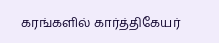கரங்களில் கார்த்திகேயர்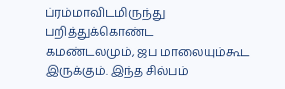ப்ரம்மாவிடமிருந்து
பறித்துக்கொண்ட
கமண்டலமும், ஜப மாலையும்கூட இருக்கும். இந்த சில்பம்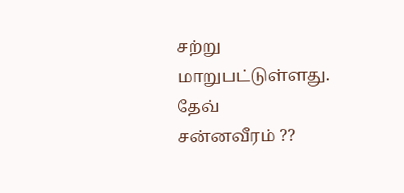சற்று
மாறுபட்டுள்ளது.
தேவ்
சன்னவீரம் ??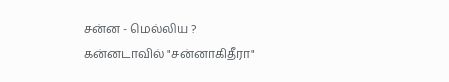சன்ன - மெல்லிய ?
கன்னடாவில் "சன்னாகிதீரா"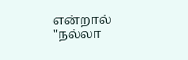என்றால் "நல்லா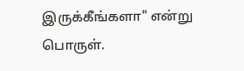இருக்கீங்களா" என்று பொருள்.